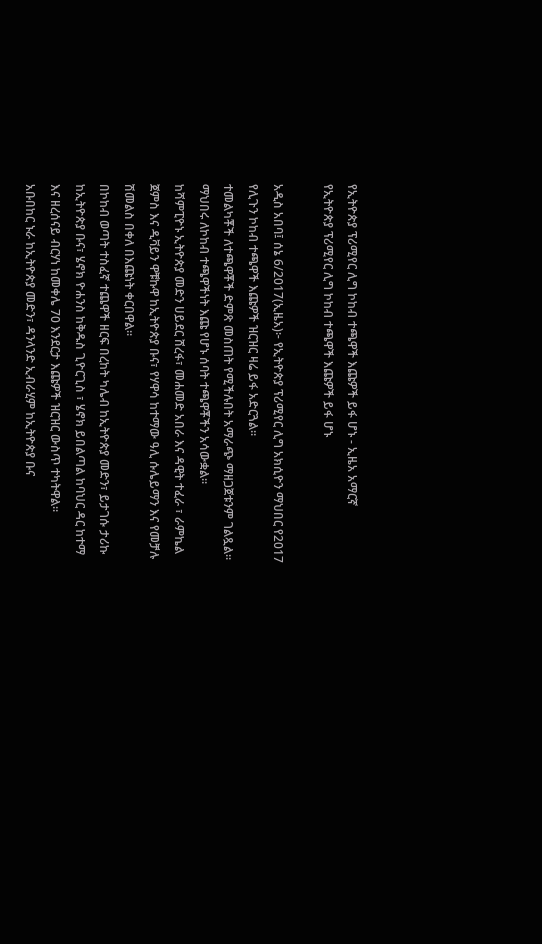የኢትዮጵያ ፕሪሚየር ሊግ ኮከብ ተጫዋች እጩዎች ይፋ ሆኑ - ኢዜአ አማርኛ
የኢትዮጵያ ፕሪሚየር ሊግ ኮከብ ተጫዋች እጩዎች ይፋ ሆኑ

አዲስ አበባ፤ ሰኔ 6/2017(ኢዜአ)፦ የኢትዮጵያ ፕሪሚየር ሊግ አክሲዮን ማህበር የ2017 የሊጉን ኮከብ ተጫዋች እጩዎች ዝርዝር ዛሬ ይፋ አድርጓል።
ተመልካቾች ለተጫዋቾች ድምጽ መስጠት የሚችሉበት አማራጭ ማዘጋጀቱንም ገልጿል።
ማህበሩ ለኮከብ ተጫዋችነት እጩ የሆኑ ሰባት ተጫዋቾችን አሳውቋል።
ከሻምፒዮኑ ኢትዮጵያ መድን ሀይደር ሸረፋ፣ መሐመድ አበራ እና ዳዊት ተፈራ ፣ ራምኬል ጀምስ እና ዲቫይን ዋቹኩዋ ከኢትዮጵያ ቡና፣ የሃዋሳ ከተማው ዓሊ ሱሌይማን እና የመቻሉ ሽመልስ በቀለ በእጩነት ቀርበዋል።
በኮከብ ወጣት ተስፈኛ ተጨዋች ዘርፍ በረከት ካሌብ ከኢትዮጵያ መድን፣ ይታገሱ ታሪኩ ከኢትዮጵያ ቡና፣ ሄኖክ ዮሐንስ ከቅዱስ ጊዮርጊስ ፣ ሄኖክ ይበልጣል ከባህር ዳር ከተማ እና ዘረሰናይ ብርሃነ ከመቀሌ 70 እንደርታ እጩዎች ዝርዝር ውስጥ ተካትዋል።
አቡበከር ኑራ ከኢትዮጵያ መድን፣ ዳንላንድ ኢብራሂም ከኢትዮጵያ ቡና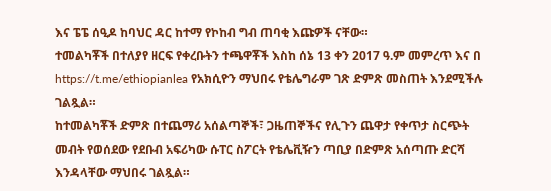እና ፔፔ ሰዒዶ ከባህር ዳር ከተማ የኮከብ ግብ ጠባቂ እጩዎች ናቸው።
ተመልካቾች በተለያየ ዘርፍ የቀረቡትን ተጫዋቾች እስከ ሰኔ 13 ቀን 2017 ዓ.ም መምረጥ እና በ https://t.me/ethiopianlea የአክሲዮን ማህበሩ የቴሌግራም ገጽ ድምጽ መስጠት እንደሚችሉ ገልጿል።
ከተመልካቾች ድምጽ በተጨማሪ አሰልጣኞች፣ ጋዜጠኞችና የሊጉን ጨዋታ የቀጥታ ስርጭት መብት የወሰደው የደቡብ አፍሪካው ሱፐር ስፖርት የቴሌቪዥን ጣቢያ በድምጽ አሰጣጡ ድርሻ እንዳላቸው ማህበሩ ገልጿል።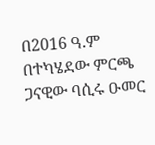በ2016 ዓ.ም በተካሄደው ምርጫ ጋናዊው ባሲሩ ዑመር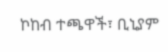ኮከብ ተጫዋች፣ ቢኒያም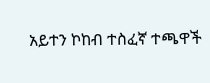አይተን ኮከብ ተስፈኛ ተጫዋች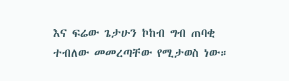እና ፍሬው ጌታሁን ኮከብ ግብ ጠባቂ ተብለው መመረጣቸው የሚታወስ ነው።